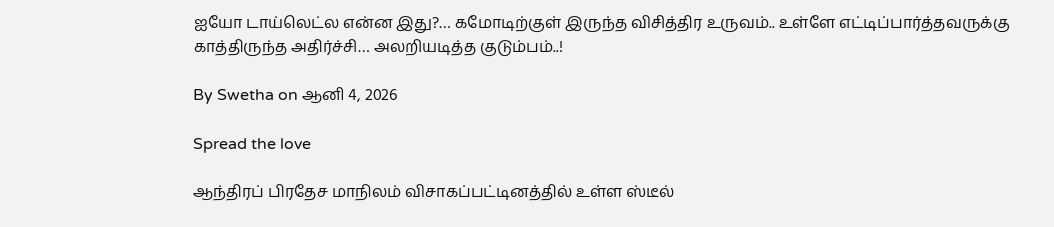ஐயோ டாய்லெட்ல என்ன இது?… கமோடிற்குள் இருந்த விசித்திர உருவம்.. உள்ளே எட்டிப்பார்த்தவருக்கு காத்திருந்த அதிர்ச்சி… அலறியடித்த குடும்பம்..!

By Swetha on ஆனி 4, 2026

Spread the love

ஆந்திரப் பிரதேச மாநிலம் விசாகப்பட்டினத்தில் உள்ள ஸ்டீல்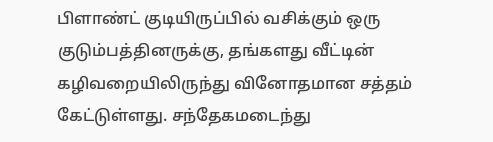பிளாண்ட் குடியிருப்பில் வசிக்கும் ஒரு குடும்பத்தினருக்கு, தங்களது வீட்டின் கழிவறையிலிருந்து வினோதமான சத்தம் கேட்டுள்ளது. சந்தேகமடைந்து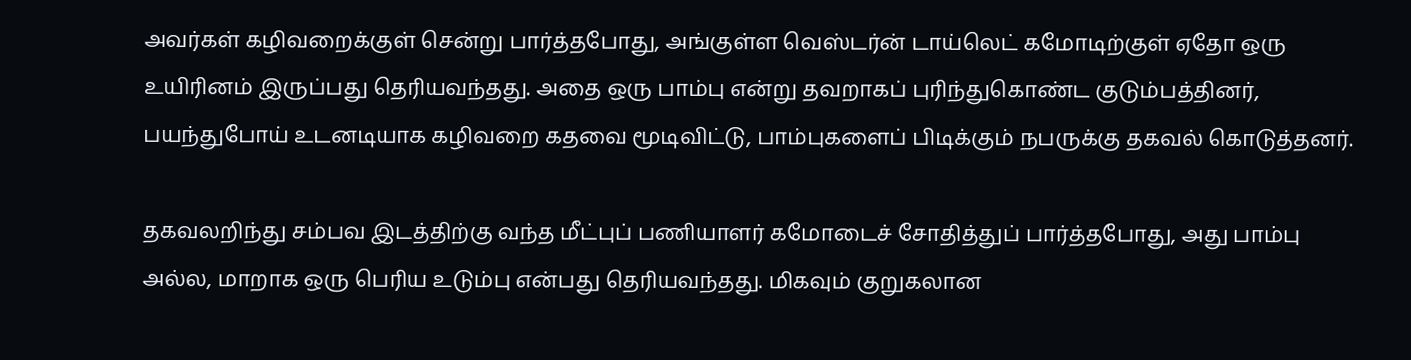அவர்கள் கழிவறைக்குள் சென்று பார்த்தபோது, அங்குள்ள வெஸ்டர்ன் டாய்லெட் கமோடிற்குள் ஏதோ ஒரு உயிரினம் இருப்பது தெரியவந்தது. அதை ஒரு பாம்பு என்று தவறாகப் புரிந்துகொண்ட குடும்பத்தினர், பயந்துபோய் உடனடியாக கழிவறை கதவை மூடிவிட்டு, பாம்புகளைப் பிடிக்கும் நபருக்கு தகவல் கொடுத்தனர்.

தகவலறிந்து சம்பவ இடத்திற்கு வந்த மீட்புப் பணியாளர் கமோடைச் சோதித்துப் பார்த்தபோது, அது பாம்பு அல்ல, மாறாக ஒரு பெரிய உடும்பு என்பது தெரியவந்தது. மிகவும் குறுகலான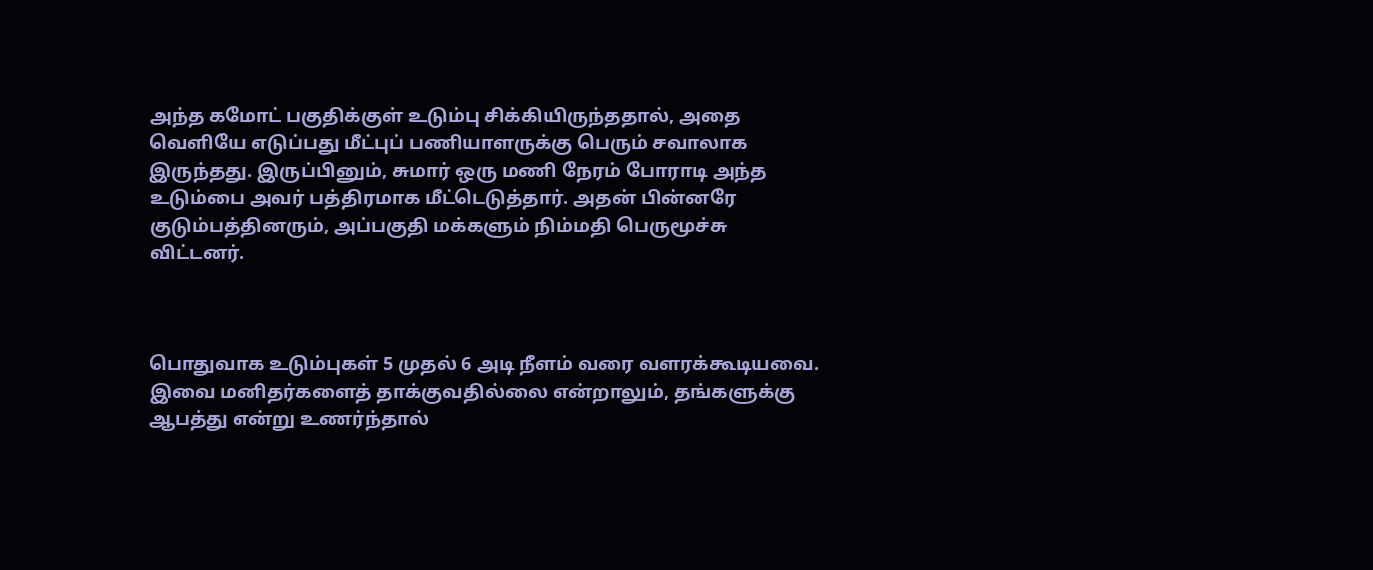அந்த கமோட் பகுதிக்குள் உடும்பு சிக்கியிருந்ததால், அதை வெளியே எடுப்பது மீட்புப் பணியாளருக்கு பெரும் சவாலாக இருந்தது. இருப்பினும், சுமார் ஒரு மணி நேரம் போராடி அந்த உடும்பை அவர் பத்திரமாக மீட்டெடுத்தார். அதன் பின்னரே குடும்பத்தினரும், அப்பகுதி மக்களும் நிம்மதி பெருமூச்சு விட்டனர்.



பொதுவாக உடும்புகள் 5 முதல் 6 அடி நீளம் வரை வளரக்கூடியவை. இவை மனிதர்களைத் தாக்குவதில்லை என்றாலும், தங்களுக்கு ஆபத்து என்று உணர்ந்தால்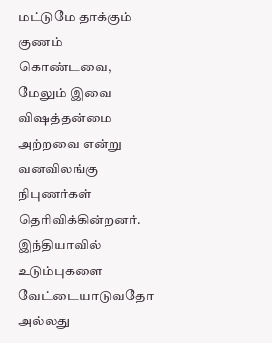மட்டுமே தாக்கும் குணம் கொண்டவை, மேலும் இவை விஷத்தன்மை அற்றவை என்று வனவிலங்கு நிபுணர்கள் தெரிவிக்கின்றனர். இந்தியாவில் உடும்புகளை வேட்டையாடுவதோ அல்லது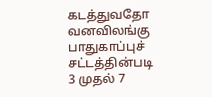கடத்துவதோ வனவிலங்கு பாதுகாப்புச் சட்டத்தின்படி 3 முதல் 7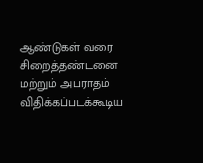ஆண்டுகள் வரை சிறைத்தண்டனை மற்றும் அபராதம் விதிக்கப்படக்கூடிய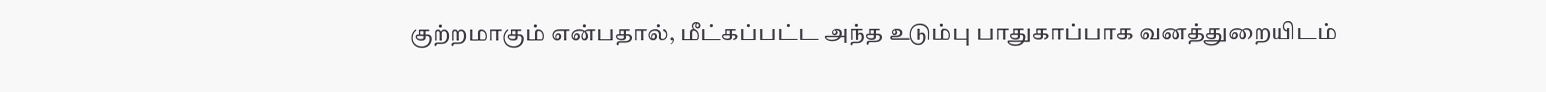குற்றமாகும் என்பதால், மீட்கப்பட்ட அந்த உடும்பு பாதுகாப்பாக வனத்துறையிடம்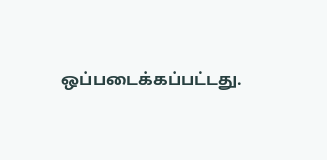ஒப்படைக்கப்பட்டது.